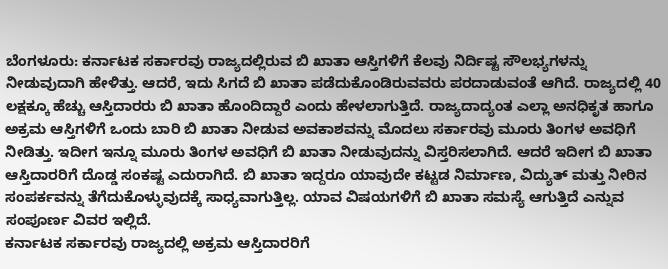ಬೆಂಗಳೂರು: ಕರ್ನಾಟಕ ಸರ್ಕಾರವು ರಾಜ್ಯದಲ್ಲಿರುವ ಬಿ ಖಾತಾ ಆಸ್ತಿಗಳಿಗೆ ಕೆಲವು ನಿರ್ದಿಷ್ಟ ಸೌಲಭ್ಯಗಳನ್ನು ನೀಡುವುದಾಗಿ ಹೇಳಿತ್ತು. ಆದರೆ, ಇದು ಸಿಗದೆ ಬಿ ಖಾತಾ ಪಡೆದುಕೊಂಡಿರುವವರು ಪರದಾಡುವಂತೆ ಆಗಿದೆ. ರಾಜ್ಯದಲ್ಲಿ 40 ಲಕ್ಷಕ್ಕೂ ಹೆಚ್ಚು ಆಸ್ತಿದಾರರು ಬಿ ಖಾತಾ ಹೊಂದಿದ್ದಾರೆ ಎಂದು ಹೇಳಲಾಗುತ್ತಿದೆ. ರಾಜ್ಯದಾದ್ಯಂತ ಎಲ್ಲಾ ಅನಧಿಕೃತ ಹಾಗೂ ಅಕ್ರಮ ಆಸ್ತಿಗಳಿಗೆ ಒಂದು ಬಾರಿ ಬಿ ಖಾತಾ ನೀಡುವ ಅವಕಾಶವನ್ನು ಮೊದಲು ಸರ್ಕಾರವು ಮೂರು ತಿಂಗಳ ಅವಧಿಗೆ ನೀಡಿತ್ತು. ಇದೀಗ ಇನ್ನೂ ಮೂರು ತಿಂಗಳ ಅವಧಿಗೆ ಬಿ ಖಾತಾ ನೀಡುವುದನ್ನು ವಿಸ್ತರಿಸಲಾಗಿದೆ. ಆದರೆ ಇದೀಗ ಬಿ ಖಾತಾ ಆಸ್ತಿದಾರರಿಗೆ ದೊಡ್ಡ ಸಂಕಷ್ಟ ಎದುರಾಗಿದೆ. ಬಿ ಖಾತಾ ಇದ್ದರೂ ಯಾವುದೇ ಕಟ್ಟಡ ನಿರ್ಮಾಣ, ವಿದ್ಯುತ್ ಮತ್ತು ನೀರಿನ ಸಂಪರ್ಕವನ್ನು ತೆಗೆದುಕೊಳ್ಳುವುದಕ್ಕೆ ಸಾಧ್ಯವಾಗುತ್ತಿಲ್ಲ. ಯಾವ ವಿಷಯಗಳಿಗೆ ಬಿ ಖಾತಾ ಸಮಸ್ಯೆ ಆಗುತ್ತಿದೆ ಎನ್ನುವ ಸಂಪೂರ್ಣ ವಿವರ ಇಲ್ಲಿದೆ.
ಕರ್ನಾಟಕ ಸರ್ಕಾರವು ರಾಜ್ಯದಲ್ಲಿ ಅಕ್ರಮ ಆಸ್ತಿದಾರರಿಗೆ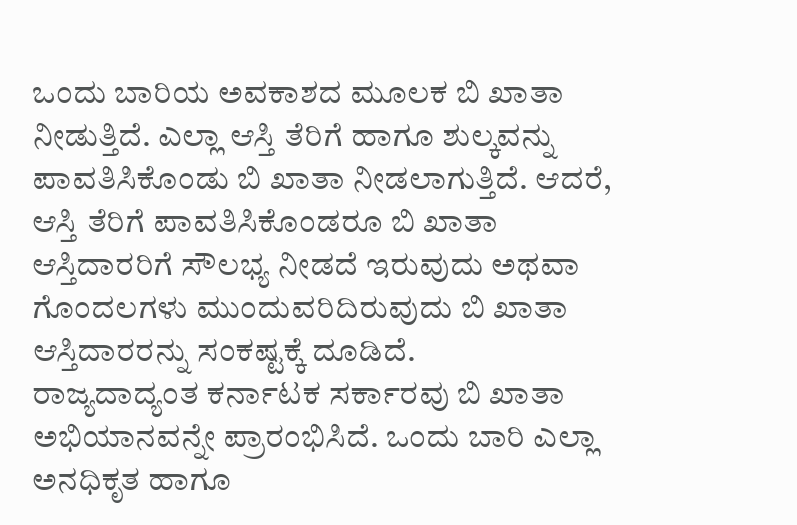ಒಂದು ಬಾರಿಯ ಅವಕಾಶದ ಮೂಲಕ ಬಿ ಖಾತಾ ನೀಡುತ್ತಿದೆ. ಎಲ್ಲಾ ಆಸ್ತಿ ತೆರಿಗೆ ಹಾಗೂ ಶುಲ್ಕವನ್ನು ಪಾವತಿಸಿಕೊಂಡು ಬಿ ಖಾತಾ ನೀಡಲಾಗುತ್ತಿದೆ. ಆದರೆ, ಆಸ್ತಿ ತೆರಿಗೆ ಪಾವತಿಸಿಕೊಂಡರೂ ಬಿ ಖಾತಾ ಆಸ್ತಿದಾರರಿಗೆ ಸೌಲಭ್ಯ ನೀಡದೆ ಇರುವುದು ಅಥವಾ ಗೊಂದಲಗಳು ಮುಂದುವರಿದಿರುವುದು ಬಿ ಖಾತಾ ಆಸ್ತಿದಾರರನ್ನು ಸಂಕಷ್ಟಕ್ಕೆ ದೂಡಿದೆ.
ರಾಜ್ಯದಾದ್ಯಂತ ಕರ್ನಾಟಕ ಸರ್ಕಾರವು ಬಿ ಖಾತಾ ಅಭಿಯಾನವನ್ನೇ ಪ್ರಾರಂಭಿಸಿದೆ. ಒಂದು ಬಾರಿ ಎಲ್ಲಾ ಅನಧಿಕೃತ ಹಾಗೂ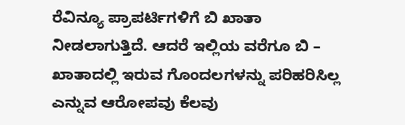ರೆವಿನ್ಯೂ ಪ್ರಾಪರ್ಟಿಗಳಿಗೆ ಬಿ ಖಾತಾ ನೀಡಲಾಗುತ್ತಿದೆ. ಆದರೆ ಇಲ್ಲಿಯ ವರೆಗೂ ಬಿ – ಖಾತಾದಲ್ಲಿ ಇರುವ ಗೊಂದಲಗಳನ್ನು ಪರಿಹರಿಸಿಲ್ಲ ಎನ್ನುವ ಆರೋಪವು ಕೆಲವು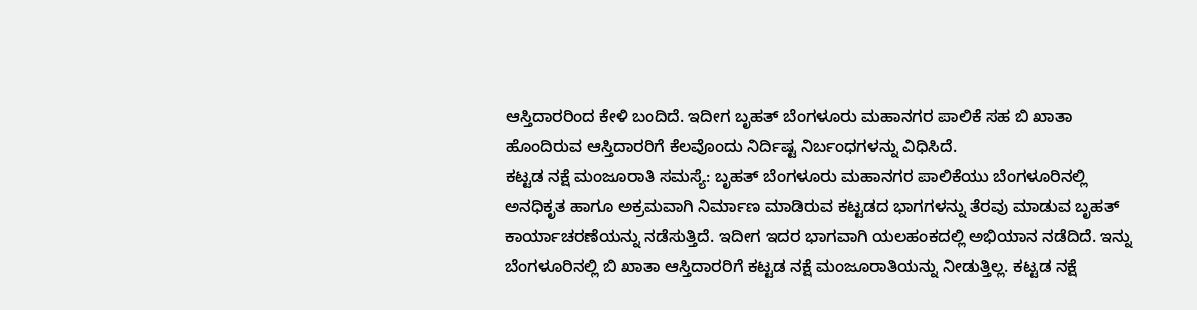ಆಸ್ತಿದಾರರಿಂದ ಕೇಳಿ ಬಂದಿದೆ. ಇದೀಗ ಬೃಹತ್ ಬೆಂಗಳೂರು ಮಹಾನಗರ ಪಾಲಿಕೆ ಸಹ ಬಿ ಖಾತಾ ಹೊಂದಿರುವ ಆಸ್ತಿದಾರರಿಗೆ ಕೆಲವೊಂದು ನಿರ್ದಿಷ್ಟ ನಿರ್ಬಂಧಗಳನ್ನು ವಿಧಿಸಿದೆ.
ಕಟ್ಟಡ ನಕ್ಷೆ ಮಂಜೂರಾತಿ ಸಮಸ್ಯೆ: ಬೃಹತ್ ಬೆಂಗಳೂರು ಮಹಾನಗರ ಪಾಲಿಕೆಯು ಬೆಂಗಳೂರಿನಲ್ಲಿ ಅನಧಿಕೃತ ಹಾಗೂ ಅಕ್ರಮವಾಗಿ ನಿರ್ಮಾಣ ಮಾಡಿರುವ ಕಟ್ಟಡದ ಭಾಗಗಳನ್ನು ತೆರವು ಮಾಡುವ ಬೃಹತ್ ಕಾರ್ಯಾಚರಣೆಯನ್ನು ನಡೆಸುತ್ತಿದೆ. ಇದೀಗ ಇದರ ಭಾಗವಾಗಿ ಯಲಹಂಕದಲ್ಲಿ ಅಭಿಯಾನ ನಡೆದಿದೆ. ಇನ್ನು ಬೆಂಗಳೂರಿನಲ್ಲಿ ಬಿ ಖಾತಾ ಆಸ್ತಿದಾರರಿಗೆ ಕಟ್ಟಡ ನಕ್ಷೆ ಮಂಜೂರಾತಿಯನ್ನು ನೀಡುತ್ತಿಲ್ಲ. ಕಟ್ಟಡ ನಕ್ಷೆ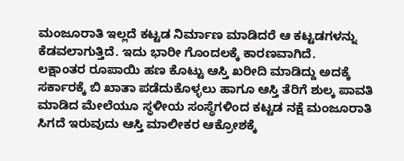ಮಂಜೂರಾತಿ ಇಲ್ಲದೆ ಕಟ್ಟಡ ನಿರ್ಮಾಣ ಮಾಡಿದರೆ ಆ ಕಟ್ಟಡಗಳನ್ನು ಕೆಡವಲಾಗುತ್ತಿದೆ. ಇದು ಭಾರೀ ಗೊಂದಲಕ್ಕೆ ಕಾರಣವಾಗಿದೆ.
ಲಕ್ಷಾಂತರ ರೂಪಾಯಿ ಹಣ ಕೊಟ್ಟು ಆಸ್ತಿ ಖರೀದಿ ಮಾಡಿದ್ದು ಅದಕ್ಕೆ ಸರ್ಕಾರಕ್ಕೆ ಬಿ ಖಾತಾ ಪಡೆದುಕೊಳ್ಳಲು ಹಾಗೂ ಆಸ್ತಿ ತೆರಿಗೆ ಶುಲ್ಕ ಪಾವತಿ ಮಾಡಿದ ಮೇಲೆಯೂ ಸ್ಥಳೀಯ ಸಂಸ್ಥೆಗಳಿಂದ ಕಟ್ಟಡ ನಕ್ಷೆ ಮಂಜೂರಾತಿ ಸಿಗದೆ ಇರುವುದು ಆಸ್ತಿ ಮಾಲೀಕರ ಆಕ್ರೋಶಕ್ಕೆ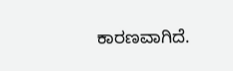ಕಾರಣವಾಗಿದೆ.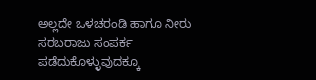ಅಲ್ಲದೇ ಒಳಚರಂಡಿ ಹಾಗೂ ನೀರು ಸರಬರಾಜು ಸಂಪರ್ಕ ಪಡೆದುಕೊಳ್ಳುವುದಕ್ಕೂ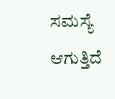ಸಮಸ್ಯೆ ಆಗುತ್ತಿದೆ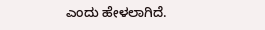ಎಂದು ಹೇಳಲಾಗಿದೆ.